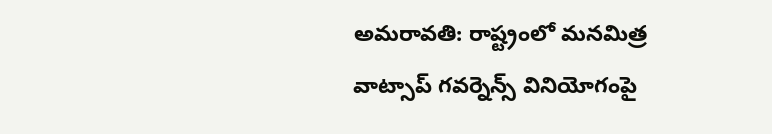అమరావతి: రాష్ట్రంలో మనమిత్ర వాట్సాప్ గవర్నెన్స్ వినియోగంపై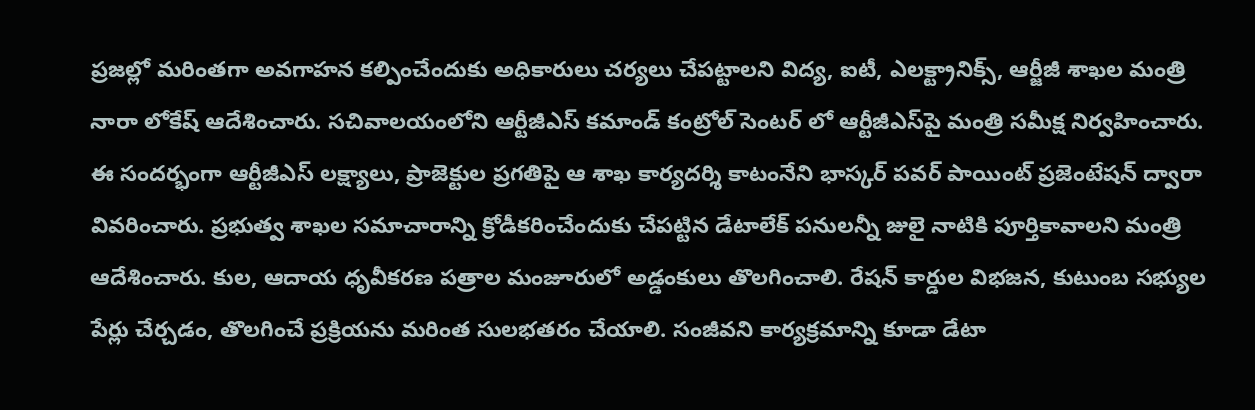ప్రజల్లో మరింత‌గా అవగాహన కల్పించేందుకు అధికారులు చర్యలు చేపట్టాలని విద్య, ఐటీ, ఎలక్ట్రానిక్స్, ఆర్జీజీ శాఖల మంత్రి నారా లోకేష్ ఆదేశించారు. స‌చివాల‌యంలోని ఆర్టీజీఎస్ క‌మాండ్ కంట్రోల్ సెంటర్ లో ఆర్టీజీఎస్‌పై మంత్రి స‌మీక్ష నిర్వ‌హించారు. ఈ సందర్భంగా ఆర్టీజీఎస్ ల‌క్ష్యాలు, ప్రాజెక్టుల ప్ర‌గ‌తిపై ఆ శాఖ కార్య‌ద‌ర్శి కాటంనేని భాస్క‌ర్ పవర్ పాయింట్ ప్రజెంటేషన్ ద్వారా వివ‌రించారు. ప్రభుత్వ శాఖల సమాచారాన్ని క్రోడీకరించేందుకు చేపట్టిన డేటాలేక్ ప‌నుల‌న్నీ జులై నాటికి పూర్తికావాలని మంత్రి ఆదేశించారు. కుల, ఆదాయ ధృవీకరణ పత్రాల మంజూరులో అడ్డంకులు తొలగించాలి. రేషన్ కార్డుల విభజన, కుటుంబ సభ్యుల పేర్లు చేర్చడం, తొలగించే ప్రక్రియను మరింత సులభతరం చేయాలి. సంజీవని కార్యక్రమాన్ని కూడా డేటా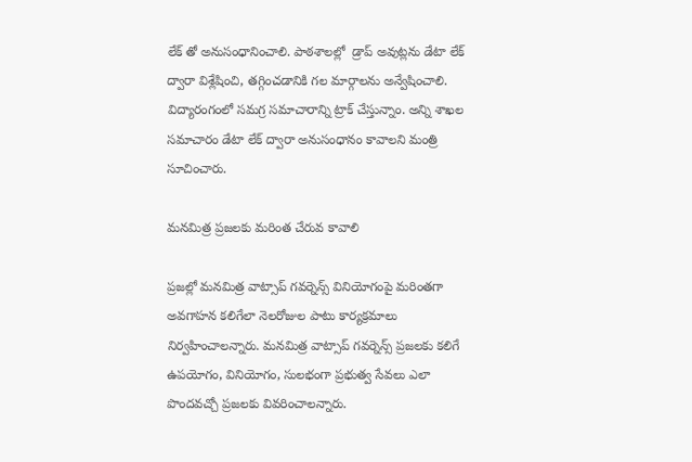లేక్ తో అనుసంధానించాలి. పాఠశాలల్లో  డ్రాప్ అవుట్ల‌ను డేటా లేక్ ద్వారా విశ్లేషించి, త‌గ్గించ‌డానికి గ‌ల‌ మార్గాలను అన్వేషించాలి. విద్యారంగంలో సమగ్ర సమాచారాన్ని ట్రాక్ చేస్తున్నాం. అన్ని శాఖల సమాచారం డేటా లేక్ ద్వారా అనుసంధానం కావాలని మంత్రి సూచించారు.

మనమిత్ర ప్ర‌జ‌ల‌కు మ‌రింత చేరువ కావాలి

ప్రజల్లో మనమిత్ర వాట్సాప్ గవర్నెన్స్ వినియోగంపై మరింతగా అవగాహన కలిగేలా నెలరోజుల పాటు కార్యక్రమాలు నిర్వ‌హించాల‌న్నారు. మ‌న‌మిత్ర వాట్సాప్ గ‌వ‌ర్నెన్స్ ప్ర‌జ‌ల‌కు క‌లిగే ఉప‌యోగం, వినియోగం, సుల‌భంగా ప్ర‌భుత్వ సేవ‌లు ఎలా పొంద‌వచ్చో ప్ర‌జ‌లకు వివరించాలన్నారు.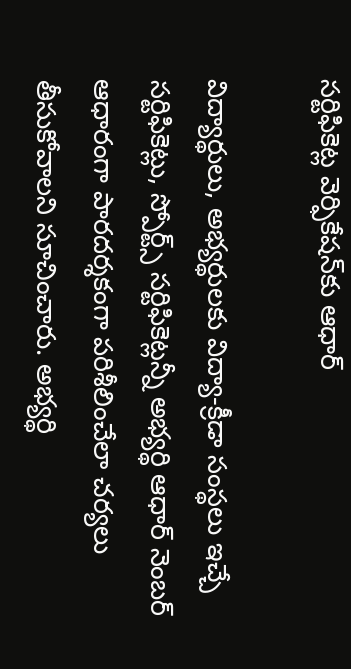స‌ర్టిఫికెట్ల వెర్ఫికేష‌న్‌కు ఆధార్‌

విద్యార్థులు, అభ్య‌ర్థులకు విద్యా-క్రీడా సంస్థ‌లు ఇచ్చే స‌ర్టిఫికెట్లు, స్పోర్ట్స్ స‌ర్టిఫికెట్ల‌న్నీ అభ్య‌ర్థి ఆధార్ నెంబర్ ఆధారంగా పార‌ద‌ర్శ‌కంగా ప‌రిశీలించేలా చ‌ర్య‌లు తీసుకోవాలని సూచించారు. అభ్య‌ర్థి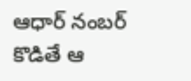ఆధార్ నంబ‌ర్ కొడితే ఆ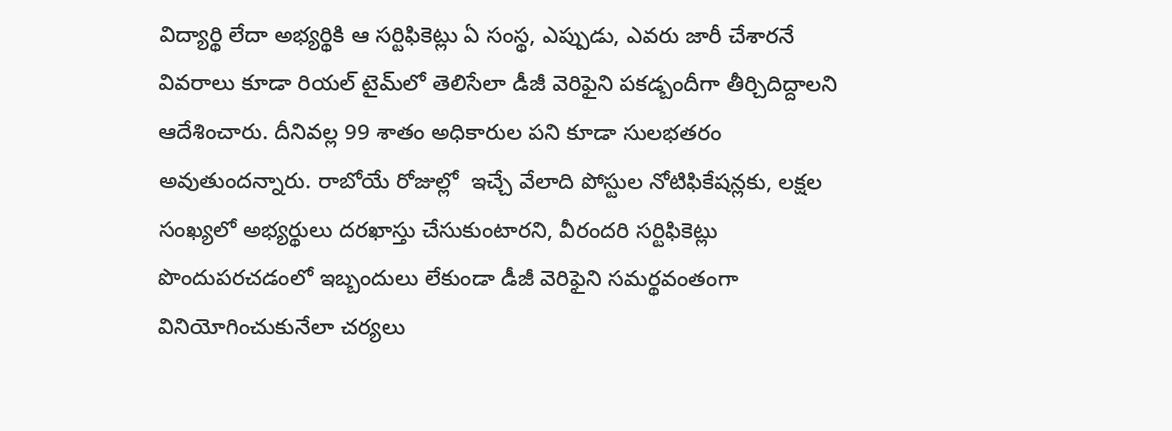విద్యార్థి లేదా అభ్య‌ర్థికి ఆ సర్టిఫికెట్లు ఏ సంస్థ‌, ఎప్పుడు, ఎవరు జారీ చేశార‌నే వివ‌రాలు కూడా రియ‌ల్ టైమ్‌లో తెలిసేలా డీజీ వెరిఫైని ప‌క‌డ్బందీగా తీర్చిదిద్దాల‌ని ఆదేశించారు. దీనివ‌ల్ల 99 శాతం అధికారుల ప‌ని కూడా సుల‌భ‌త‌రం అవుతుందన్నారు. రాబోయే రోజుల్లో  ఇచ్చే వేలాది పోస్టుల నోటిఫికేష‌న్ల‌కు, ల‌క్షల సంఖ్య‌లో అభ్య‌ర్థులు ద‌ర‌ఖాస్తు చేసుకుంటార‌ని, వీరంద‌రి స‌ర్టిఫికెట్లు పొందుప‌ర‌చ‌డంలో ఇబ్బందులు లేకుండా డీజీ వెరిఫైని స‌మర్థ‌వంతంగా వినియోగించుకునేలా చ‌ర్య‌లు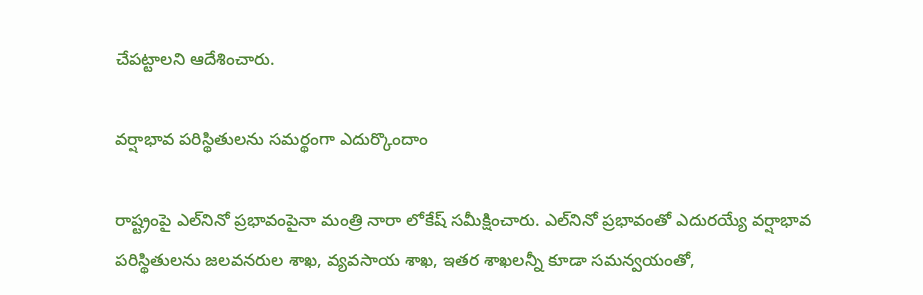చేప‌ట్టాలని ఆదేశించారు.

వ‌ర్షాభావ ప‌రిస్థితుల‌ను స‌మర్థంగా ఎదుర్కొందాం

రాష్ట్రంపై ఎల్‌నినో ప్రభావంపైనా మంత్రి నారా లోకేష్ సమీక్షించారు. ఎల్‌నినో ప్ర‌భావంతో ఎదుర‌య్యే వ‌ర్షాభావ ప‌రిస్థితుల‌ను జ‌ల‌వ‌నరుల శాఖ‌, వ్య‌వ‌సాయ శాఖ‌, ఇత‌ర శాఖ‌ల‌న్నీ కూడా స‌మ‌న్వ‌యంతో,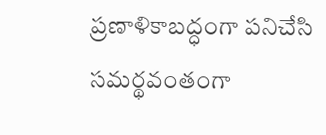ప్ర‌ణాళికాబ‌ద్ధంగా ప‌నిచేసి స‌మ‌ర్థ‌వంతంగా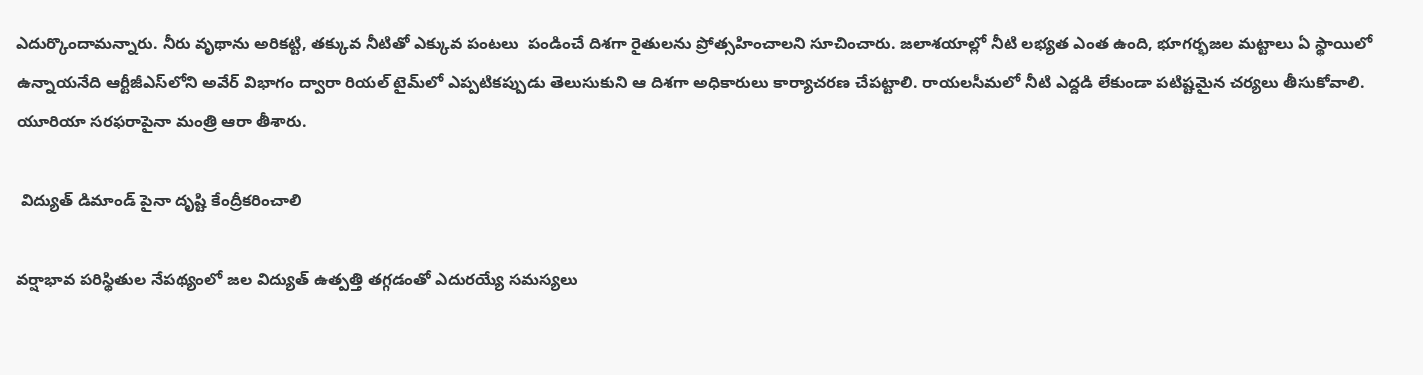ఎదుర్కొందామ‌న్నారు. నీరు వృథాను అరిక‌ట్టి, త‌క్కువ నీటితో ఎక్కువ పంట‌లు  పండించే దిశ‌గా రైతులను ప్రోత్స‌హించాల‌ని సూచించారు. జ‌లాశ‌యాల్లో నీటి ల‌భ్య‌త ఎంత ఉంది, భూగ‌ర్భజ‌ల మ‌ట్టాలు ఏ స్థాయిలో ఉన్నాయ‌నేది ఆర్టీజీఎస్‌లోని అవేర్ విభాగం ద్వారా రియ‌ల్ టైమ్‌లో ఎప్ప‌టిక‌ప్పుడు తెలుసుకుని ఆ దిశ‌గా అధికారులు కార్యాచ‌ర‌ణ చేప‌ట్టాలి. రాయ‌లసీమ‌లో నీటి ఎద్ద‌డి లేకుండా ప‌టిష్ట‌మైన చ‌ర్య‌లు తీసుకోవాలి. యూరియా సరఫరాపైనా మంత్రి ఆరా తీశారు.

 విద్యుత్ డిమాండ్ పైనా దృష్టి కేంద్రీకరించాలి

వ‌ర్షాభావ ప‌రిస్థితుల నేప‌థ్యంలో జ‌ల విద్యుత్ ఉత్ప‌త్తి త‌గ్గడంతో ఎదుర‌య్యే స‌మ‌స్య‌లు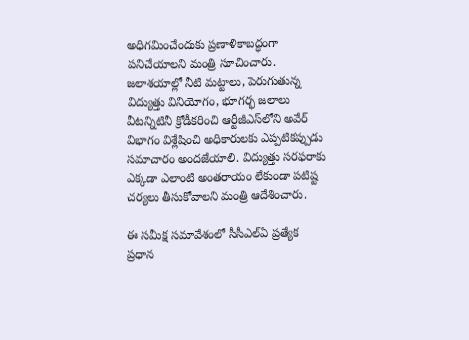అధిగ‌మించేందుకు ప్రణాళికాబ‌ద్ధంగా ప‌నిచేయాల‌ని మంత్రి సూచించారు. జ‌లాశ‌యాల్లో నీటి మ‌ట్టాలు, పెరుగుతున్న విద్యుత్తు వినియోగం, భూగ‌ర్భ జ‌లాలు వీటన్నిటినీ క్రోడీక‌రించి ఆర్టీజీఎస్‌లోని అవేర్ విభాగం విశ్లేషించి అధికారుల‌కు ఎప్ప‌టిక‌ప్పుడు స‌మాచారం అందజేయాలి. విద్యుత్తు స‌ర‌ఫ‌రాకు ఎక్క‌డా ఎలాంటి అంతరాయం లేకుండా ప‌టిష్ట‌ చ‌ర్య‌లు తీసుకోవాలని మంత్రి ఆదేశించారు.

ఈ స‌మీక్ష స‌మావేశంలో సీసీఎల్ఏ ప్ర‌త్యేక ప్ర‌ధాన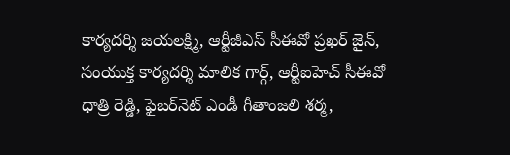కార్య‌ద‌ర్శి జ‌య‌ల‌క్ష్మి, ఆర్టీజీఎస్ సీఈవో ప్ర‌ఖ‌ర్ జైన్‌,  సంయుక్త కార్య‌ద‌ర్శి మాలిక గార్గ్‌, ఆర్టీఐహెచ్ సీఈవో ధాత్రి రెడ్డి, ఫైబ‌ర్‌నెట్ ఎండీ గీతాంజ‌లి శ‌ర్మ‌,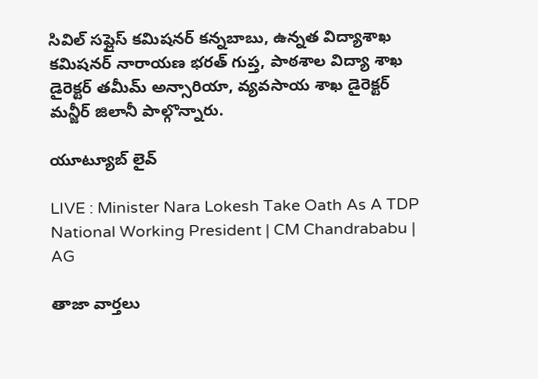సివిల్ స‌ప్లైస్ క‌మిష‌న‌ర్ క‌న్న‌బాబు, ఉన్న‌త విద్యాశాఖ క‌మిష‌న‌ర్ నారాయణ భ‌ర‌త్ గుప్త‌, పాఠ‌శాల విద్యా శాఖ డైరెక్ట‌ర్ త‌మీమ్ అన్సారియా, వ్య‌వ‌సాయ శాఖ డైరెక్ట‌ర్ మన్జీర్ జిలానీ పాల్గొన్నారు.

యూట్యూబ్ లైవ్

LIVE : Minister Nara Lokesh Take Oath As A TDP National Working President | CM Chandrababu | AG

తాజా వార్తలు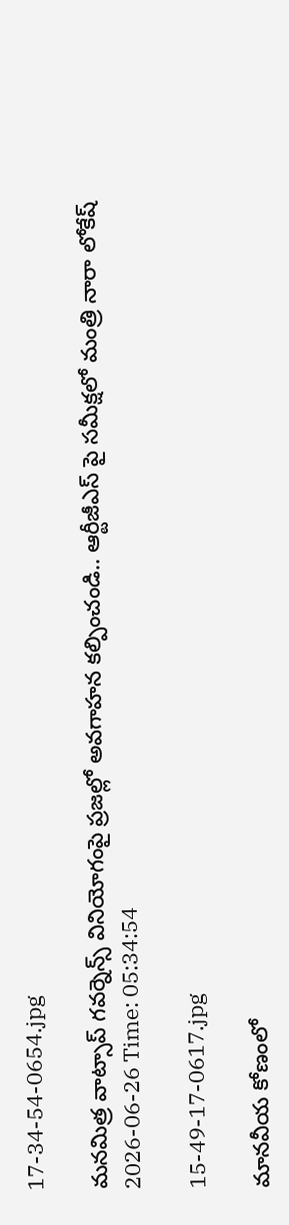17-34-54-0654.jpg

మనమిత్ర వాట్సాప్ గవర్నెన్స్ వినియోగంపై ప్రజల్లో అవగాహన కల్పించండి.. ఆర్టీజీఎస్ పై సమీక్షలో మంత్రి నారా లోకేష్
2026-06-26 Time: 05:34:54

15-49-17-0617.jpg

మానవీయ కోణంలో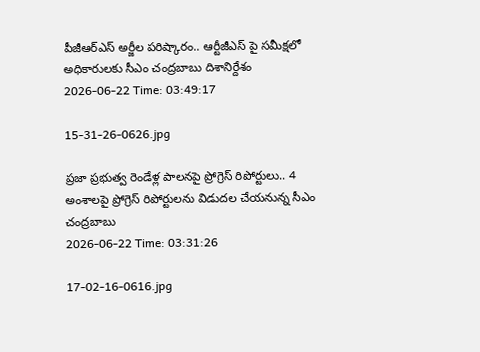పీజీఆర్ఎస్ అర్జీల పరిష్కారం.. ఆర్టీజీఎస్ పై సమీక్షలో అధికారులకు సీఎం చంద్రబాబు దిశానిర్దేశం
2026-06-22 Time: 03:49:17

15-31-26-0626.jpg

ప్రజా ప్రభుత్వ రెండేళ్ల పాలనపై ప్రోగ్రెస్ రిపోర్టులు.. 4 అంశాలపై ప్రోగ్రెస్ రిపోర్టులను విడుదల చేయనున్న సీఎం చంద్రబాబు
2026-06-22 Time: 03:31:26

17-02-16-0616.jpg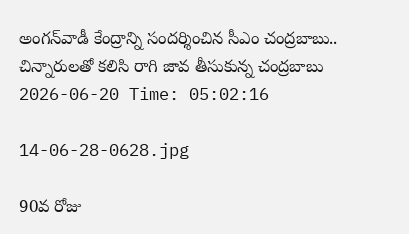అంగన్‌వాడీ కేంద్రాన్ని సందర్శించిన సీఎం చంద్రబాబు.. చిన్నారులతో కలిసి రాగి జావ తీసుకున్న చంద్రబాబు
2026-06-20 Time: 05:02:16

14-06-28-0628.jpg

90వ రోజు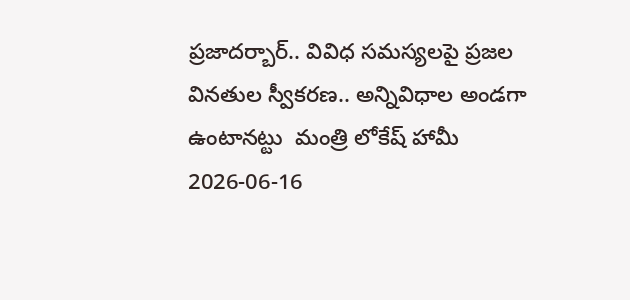ప్రజాదర్బార్.. వివిధ సమస్యలపై ప్రజల  వినతుల స్వీకరణ.. అన్నివిధాల అండగా ఉంటానట్టు  మంత్రి లోకేష్ హామీ
2026-06-16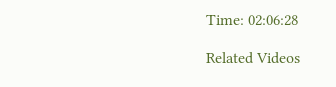Time: 02:06:28

Related Videos